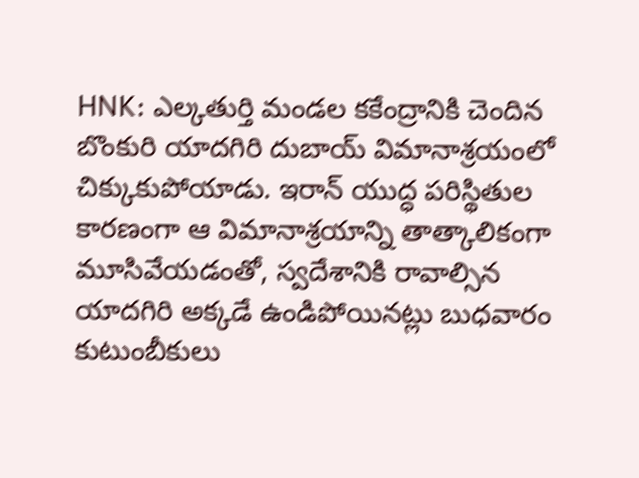HNK: ఎల్కతుర్తి మండల కకేంద్రానికి చెందిన బొంకురి యాదగిరి దుబాయ్ విమానాశ్రయంలో చిక్కుకుపోయాడు. ఇరాన్ యుద్ధ పరిస్థితుల కారణంగా ఆ విమానాశ్రయాన్ని తాత్కాలికంగా మూసివేయడంతో, స్వదేశానికి రావాల్సిన యాదగిరి అక్కడే ఉండిపోయినట్లు బుధవారం కుటుంబీకులు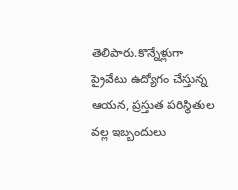తెలిపారు.కొన్నేళ్లుగా ప్రైవేటు ఉద్యోగం చేస్తున్న ఆయన, ప్రస్తుత పరిస్థితుల వల్ల ఇబ్బందులు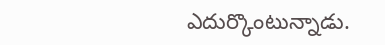ఎదుర్కొంటున్నాడు.